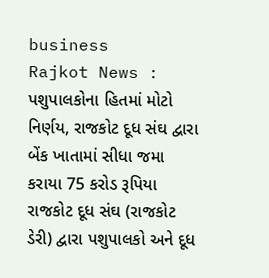business
Rajkot News : પશુપાલકોના હિતમાં મોટો નિર્ણય, રાજકોટ દૂધ સંઘ દ્વારા બેંક ખાતામાં સીધા જમા કરાયા 75 કરોડ રૂપિયા
રાજકોટ દૂધ સંઘ (રાજકોટ ડેરી) દ્વારા પશુપાલકો અને દૂધ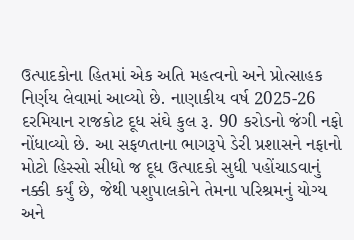ઉત્પાદકોના હિતમાં એક અતિ મહત્વનો અને પ્રોત્સાહક નિર્ણય લેવામાં આવ્યો છે. નાણાકીય વર્ષ 2025-26 દરમિયાન રાજકોટ દૂધ સંઘે કુલ રૂ. 90 કરોડનો જંગી નફો નોંધાવ્યો છે. આ સફળતાના ભાગરૂપે ડેરી પ્રશાસને નફાનો મોટો હિસ્સો સીધો જ દૂધ ઉત્પાદકો સુધી પહોંચાડવાનું નક્કી કર્યું છે, જેથી પશુપાલકોને તેમના પરિશ્રમનું યોગ્ય અને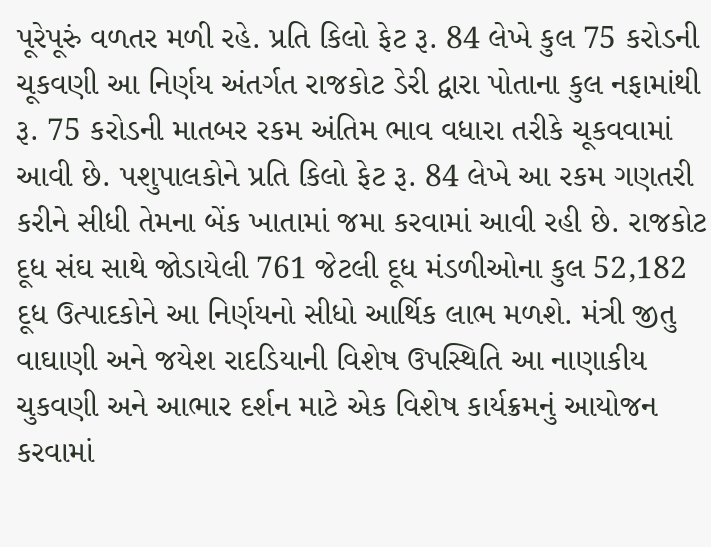પૂરેપૂરું વળતર મળી રહે. પ્રતિ કિલો ફેટ રૂ. 84 લેખે કુલ 75 કરોડની ચૂકવણી આ નિર્ણય અંતર્ગત રાજકોટ ડેરી દ્વારા પોતાના કુલ નફામાંથી રૂ. 75 કરોડની માતબર રકમ અંતિમ ભાવ વધારા તરીકે ચૂકવવામાં આવી છે. પશુપાલકોને પ્રતિ કિલો ફેટ રૂ. 84 લેખે આ રકમ ગણતરી કરીને સીધી તેમના બેંક ખાતામાં જમા કરવામાં આવી રહી છે. રાજકોટ દૂધ સંઘ સાથે જોડાયેલી 761 જેટલી દૂધ મંડળીઓના કુલ 52,182 દૂધ ઉત્પાદકોને આ નિર્ણયનો સીધો આર્થિક લાભ મળશે. મંત્રી જીતુ વાઘાણી અને જયેશ રાદડિયાની વિશેષ ઉપસ્થિતિ આ નાણાકીય ચુકવણી અને આભાર દર્શન માટે એક વિશેષ કાર્યક્રમનું આયોજન કરવામાં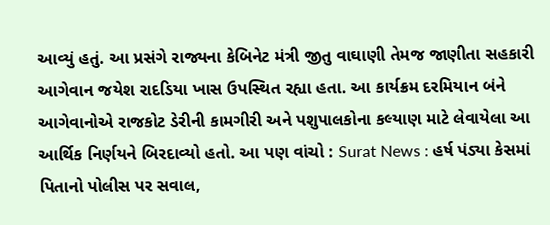આવ્યું હતું. આ પ્રસંગે રાજ્યના કેબિનેટ મંત્રી જીતુ વાઘાણી તેમજ જાણીતા સહકારી આગેવાન જયેશ રાદડિયા ખાસ ઉપસ્થિત રહ્યા હતા. આ કાર્યક્રમ દરમિયાન બંને આગેવાનોએ રાજકોટ ડેરીની કામગીરી અને પશુપાલકોના કલ્યાણ માટે લેવાયેલા આ આર્થિક નિર્ણયને બિરદાવ્યો હતો. આ પણ વાંચો : Surat News : હર્ષ પંડ્યા કેસમાં પિતાનો પોલીસ પર સવાલ,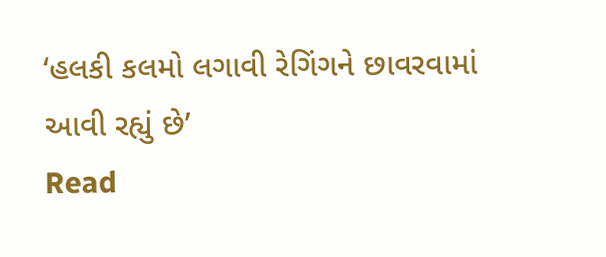‘હલકી કલમો લગાવી રેગિંગને છાવરવામાં આવી રહ્યું છે’
Read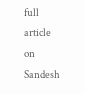full article on Sandesh